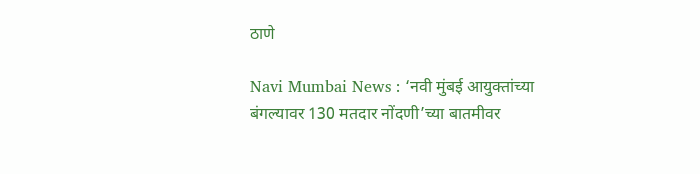ठाणे

Navi Mumbai News : ‘नवी मुंबई आयुक्तांच्या बंगल्यावर 130 मतदार नोंदणी’च्या बातमीवर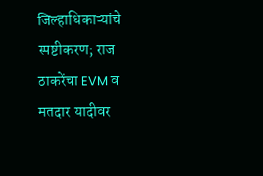जिल्हाधिकाऱ्यांचे स्पष्टीकरण; राज ठाकरेंचा EVM व मतदार यादीवर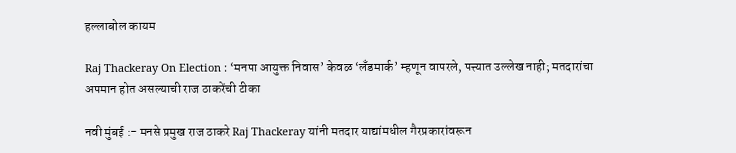हल्लाबोल कायम

Raj Thackeray On Election : ‘मनपा आयुक्त निवास’ केवळ ‘लँडमार्क’ म्हणून वापरले, पत्त्यात उल्लेख नाही; मतदारांचा अपमान होत असल्याची राज ठाकरेंची टीका

नवी मुंबई :- मनसे प्रमुख राज ठाकरे Raj Thackeray यांनी मतदार याद्यांमधील गैरप्रकारांवरून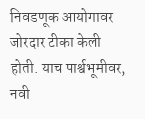निवडणूक आयोगावर जोरदार टीका केली होती. याच पार्श्वभूमीवर, नवी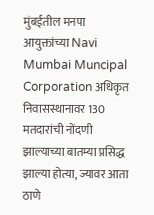मुंबईतील मनपा आयुक्तांच्या Navi Mumbai Muncipal Corporation अधिकृत निवासस्थानावर 130 मतदारांची नोंदणी झाल्याच्या बातम्या प्रसिद्ध झाल्या होत्या, ज्यावर आता ठाणे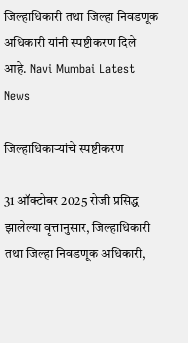जिल्हाधिकारी तथा जिल्हा निवडणूक अधिकारी यांनी स्पष्टीकरण दिले आहे. Navi Mumbai Latest News

जिल्हाधिकाऱ्यांचे स्पष्टीकरण

31 ऑक्टोबर 2025 रोजी प्रसिद्ध झालेल्या वृत्तानुसार, जिल्हाधिकारी तथा जिल्हा निवडणूक अधिकारी,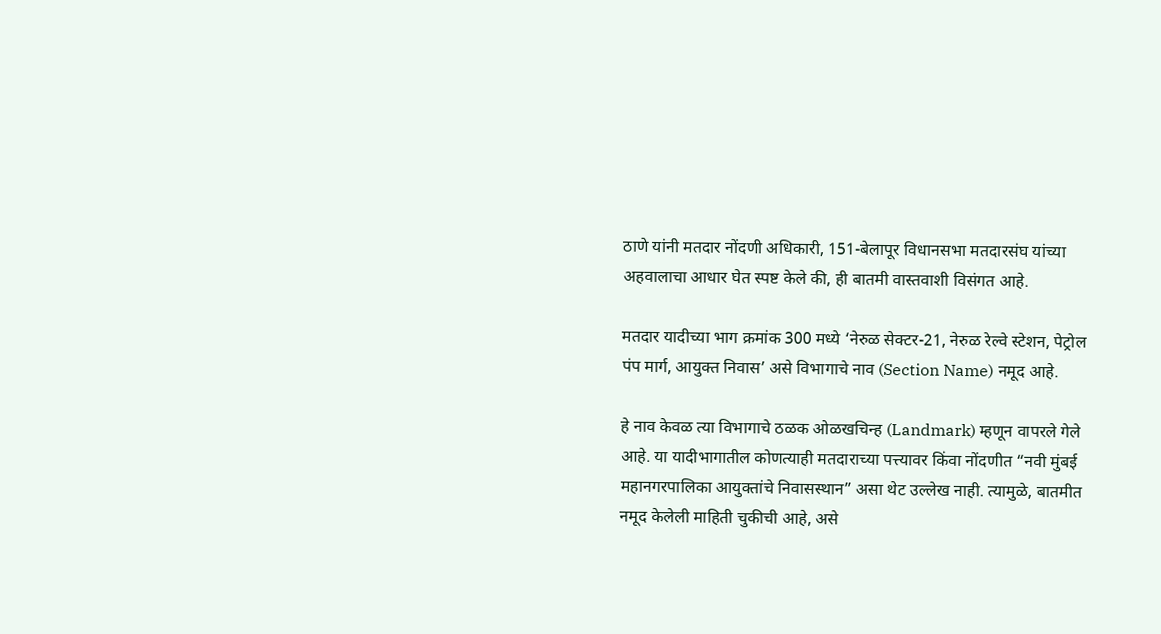ठाणे यांनी मतदार नोंदणी अधिकारी, 151-बेलापूर विधानसभा मतदारसंघ यांच्या अहवालाचा आधार घेत स्पष्ट केले की, ही बातमी वास्तवाशी विसंगत आहे.

मतदार यादीच्या भाग क्रमांक 300 मध्ये ‘नेरुळ सेक्टर-21, नेरुळ रेल्वे स्टेशन, पेट्रोल पंप मार्ग, आयुक्त निवास’ असे विभागाचे नाव (Section Name) नमूद आहे.

हे नाव केवळ त्या विभागाचे ठळक ओळखचिन्ह (Landmark) म्हणून वापरले गेले आहे. या यादीभागातील कोणत्याही मतदाराच्या पत्त्यावर किंवा नोंदणीत “नवी मुंबई महानगरपालिका आयुक्तांचे निवासस्थान” असा थेट उल्लेख नाही. त्यामुळे, बातमीत नमूद केलेली माहिती चुकीची आहे, असे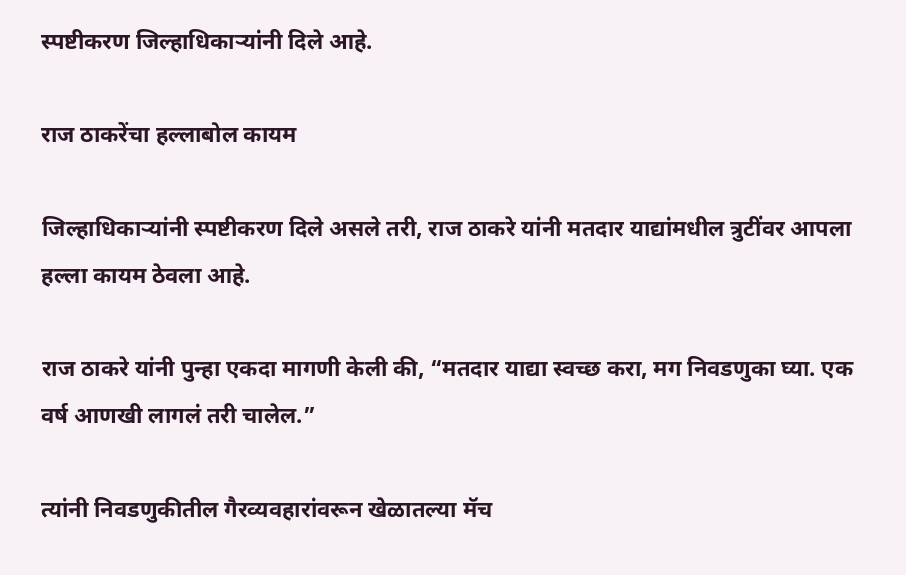स्पष्टीकरण जिल्हाधिकाऱ्यांनी दिले आहे.

राज ठाकरेंचा हल्लाबोल कायम

जिल्हाधिकाऱ्यांनी स्पष्टीकरण दिले असले तरी, राज ठाकरे यांनी मतदार याद्यांमधील त्रुटींवर आपला हल्ला कायम ठेवला आहे.

राज ठाकरे यांनी पुन्हा एकदा मागणी केली की, “मतदार याद्या स्वच्छ करा, मग निवडणुका घ्या. एक वर्ष आणखी लागलं तरी चालेल.”

त्यांनी निवडणुकीतील गैरव्यवहारांवरून खेळातल्या मॅच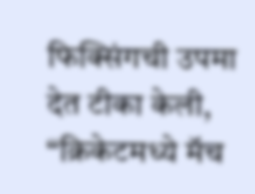फिक्सिंगची उपमा देत टीका केली, “क्रिकेटमध्ये मॅच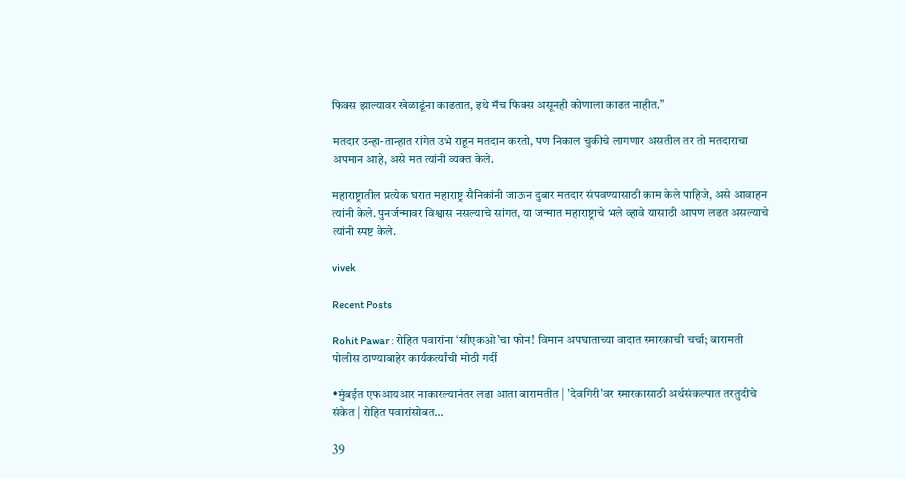फिक्स झाल्यावर खेळाडूंना काढतात, इथे मॅच फिक्स असूनही कोणाला काढत नाहीत.”

मतदार उन्हा-तान्हात रांगेत उभे राहून मतदान करतो, पण निकाल चुकीचे लागणार असतील तर तो मतदाराचा अपमान आहे, असे मत त्यांनी व्यक्त केले.

महाराष्ट्रातील प्रत्येक घरात महाराष्ट्र सैनिकांनी जाऊन दुबार मतदार संपवण्यासाठी काम केले पाहिजे, असे आवाहन त्यांनी केले. पुनर्जन्मावर विश्वास नसल्याचे सांगत, या जन्मात महाराष्ट्राचे भले व्हावे यासाठी आपण लढत असल्याचे त्यांनी स्पष्ट केले.

vivek

Recent Posts

Rohit Pawar : रोहित पवारांना ‘सीएकओ’चा फोन! विमान अपघाताच्या वादात स्मारकाची चर्चा; बारामती पोलीस ठाण्याबाहेर कार्यकर्त्यांची मोठी गर्दी

•मुंबईत एफआयआर नाकारल्यानंतर लढा आता बारामतीत | 'देवगिरी'वर स्मारकासाठी अर्थसंकल्पात तरतुदीचे संकेत | रोहित पवारांसोबत…

39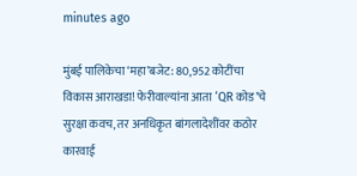minutes ago

मुंबई पालिकेचा ‘महा’बजेट: 80,952 कोटींचा विकास आराखडा! फेरीवाल्यांना आता ‘QR कोड’चे सुरक्षा कवच, तर अनधिकृत बांगलादेशींवर कठोर कारवाई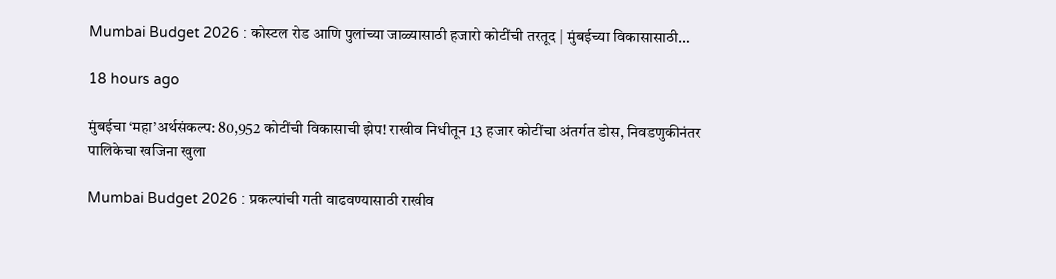Mumbai Budget 2026 : कोस्टल रोड आणि पुलांच्या जाळ्यासाठी हजारो कोटींची तरतूद | मुंबईच्या विकासासाठी…

18 hours ago

मुंबईचा ‘महा’अर्थसंकल्प: 80,952 कोटींची विकासाची झेप! राखीव निधीतून 13 हजार कोटींचा अंतर्गत डोस, निवडणुकीनंतर पालिकेचा खजिना खुला

Mumbai Budget 2026 : प्रकल्पांची गती वाढवण्यासाठी राखीव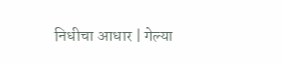निधीचा आधार | गेल्या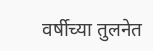वर्षीच्या तुलनेत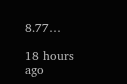8.77…

18 hours ago